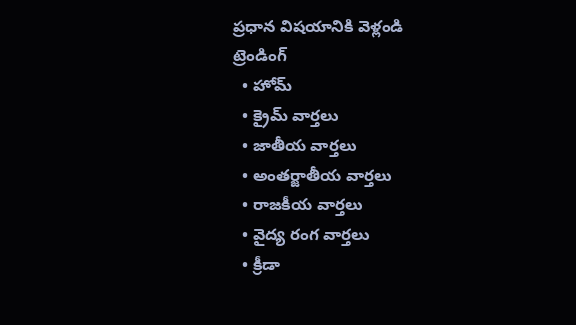ప్రధాన విషయానికి వెళ్లండి
ట్రెండింగ్
  • హోమ్
  • క్రైమ్ వార్తలు
  • జాతీయ వార్తలు
  • అంతర్జాతీయ వార్తలు
  • రాజకీయ వార్తలు
  • వైద్య రంగ వార్తలు
  • క్రీడా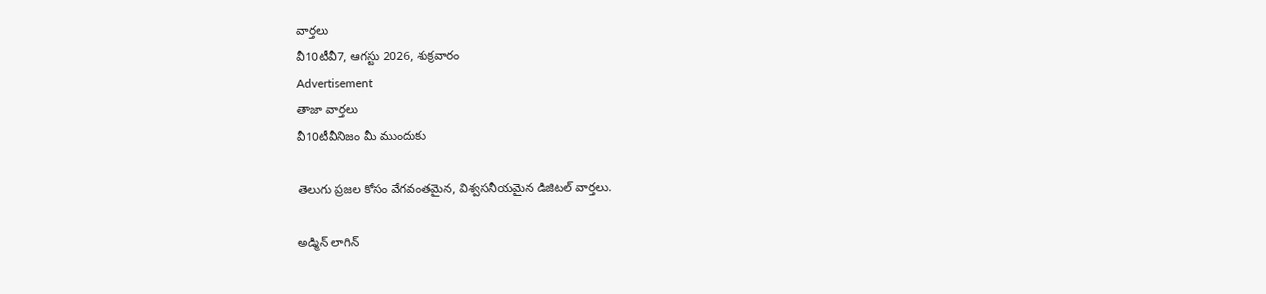వార్తలు
వీ10టీవీ7, ఆగస్టు 2026, శుక్రవారం
Advertisement
తాజా వార్తలు
వీ10టీవీనిజం మీ ముందుకు

తెలుగు ప్రజల కోసం వేగవంతమైన, విశ్వసనీయమైన డిజిటల్ వార్తలు.

అడ్మిన్ లాగిన్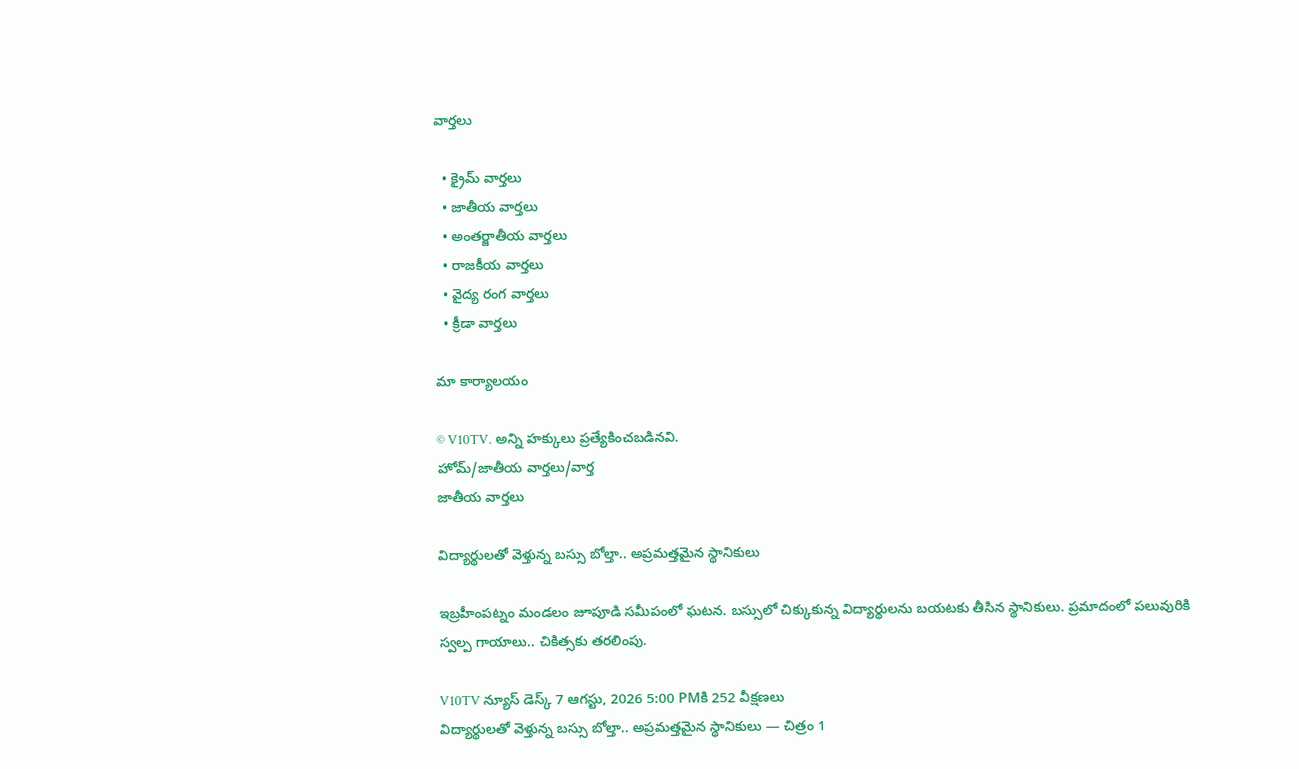వార్తలు

  • క్రైమ్ వార్తలు
  • జాతీయ వార్తలు
  • అంతర్జాతీయ వార్తలు
  • రాజకీయ వార్తలు
  • వైద్య రంగ వార్తలు
  • క్రీడా వార్తలు

మా కార్యాలయం

© V10TV. అన్ని హక్కులు ప్రత్యేకించబడినవి.
హోమ్/జాతీయ వార్తలు/వార్త
జాతీయ వార్తలు

విద్యార్థులతో వెళ్తున్న బస్సు బోల్తా.. అప్రమత్తమైన స్థానికులు

ఇబ్రహీంపట్నం మండలం జూపూడి సమీపంలో ఘటన. బస్సులో చిక్కుకున్న విద్యార్థులను బయటకు తీసిన స్థానికులు. ప్రమాదంలో పలువురికి స్వల్ప గాయాలు.. చికిత్సకు తరలింపు.

V10TV న్యూస్ డెస్క్ 7 ఆగస్టు, 2026 5:00 PMకి 252 వీక్షణలు
విద్యార్థులతో వెళ్తున్న బస్సు బోల్తా.. అప్రమత్తమైన స్థానికులు — చిత్రం 1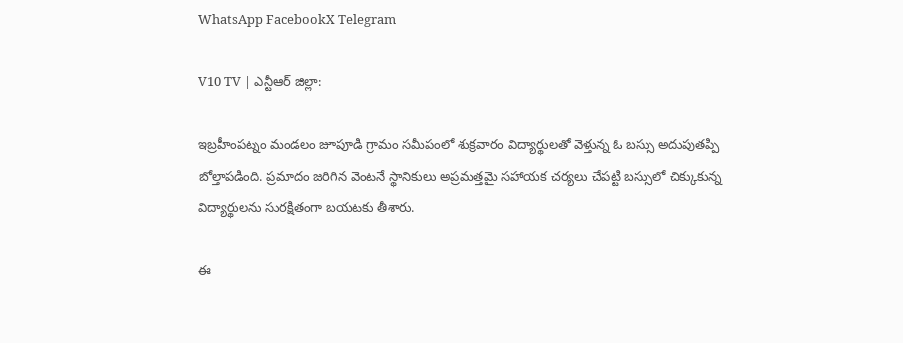WhatsApp FacebookX Telegram

V10 TV | ఎన్టీఆర్ జిల్లా:

ఇబ్రహీంపట్నం మండలం జూపూడి గ్రామం సమీపంలో శుక్రవారం విద్యార్థులతో వెళ్తున్న ఓ బస్సు అదుపుతప్పి బోల్తాపడింది. ప్రమాదం జరిగిన వెంటనే స్థానికులు అప్రమత్తమై సహాయక చర్యలు చేపట్టి బస్సులో చిక్కుకున్న విద్యార్థులను సురక్షితంగా బయటకు తీశారు.

ఈ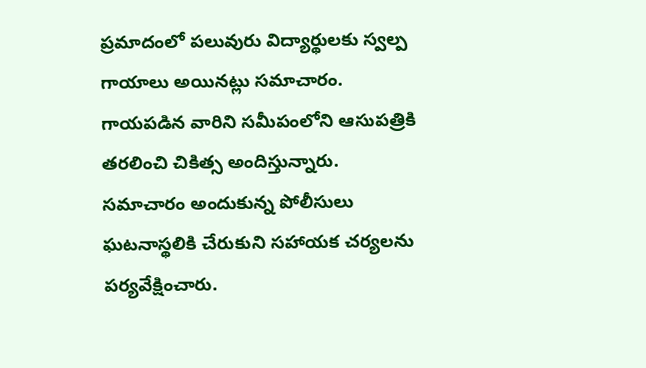ప్రమాదంలో పలువురు విద్యార్థులకు స్వల్ప గాయాలు అయినట్లు సమాచారం. గాయపడిన వారిని సమీపంలోని ఆసుపత్రికి తరలించి చికిత్స అందిస్తున్నారు. సమాచారం అందుకున్న పోలీసులు ఘటనాస్థలికి చేరుకుని సహాయక చర్యలను పర్యవేక్షించారు.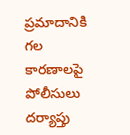ప్రమాదానికి గల కారణాలపై పోలీసులు దర్యాప్తు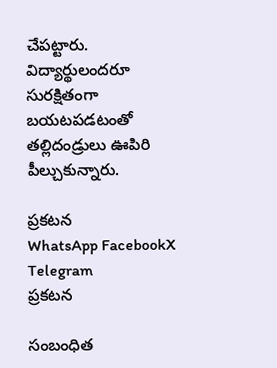చేపట్టారు. విద్యార్థులందరూ సురక్షితంగా బయటపడటంతో తల్లిదండ్రులు ఊపిరి పీల్చుకున్నారు.

ప్రకటన
WhatsApp FacebookX Telegram
ప్రకటన

సంబంధిత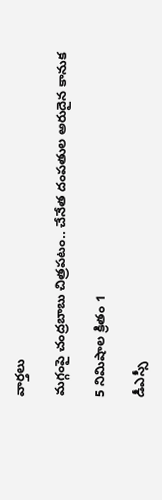వార్తలు

మగ్గంపై చంద్రబాబు చిత్రపటం.. చేనేత దంపతుల అరుదైన కానుక

5 నిమిషాల క్రితం 1

డీఎస్సీ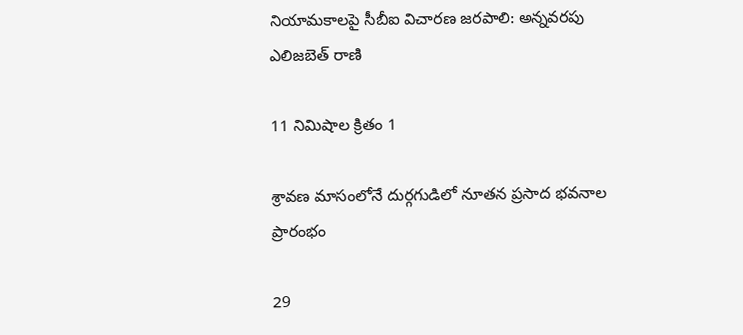నియామకాలపై సీబీఐ విచారణ జరపాలి: అన్నవరపు ఎలిజబెత్ రాణి

11 నిమిషాల క్రితం 1

శ్రావణ మాసంలోనే దుర్గగుడిలో నూతన ప్రసాద భవనాల ప్రారంభం

29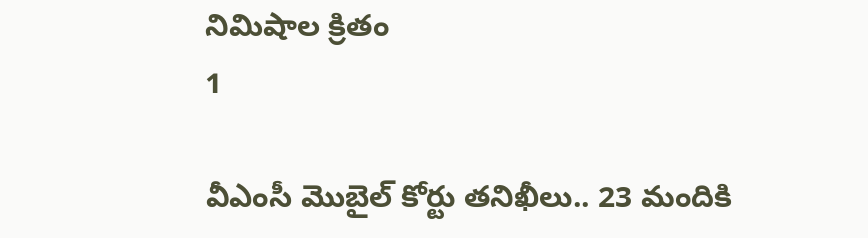నిమిషాల క్రితం
1

వీఎంసీ మొబైల్ కోర్టు తనిఖీలు.. 23 మందికి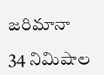జరిమానా

34 నిమిషాల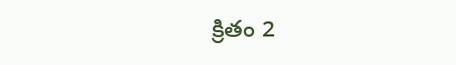క్రితం 2